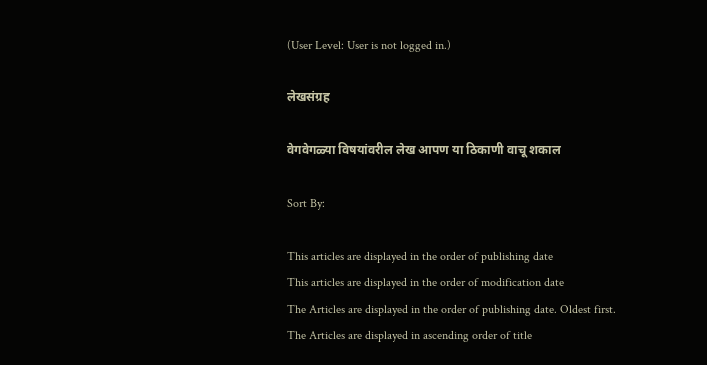(User Level: User is not logged in.)

लेखसंग्रह

वेगवेगळ्या विषयांवरील लेख आपण या ठिकाणी वाचू शकाल

Sort By:

This articles are displayed in the order of publishing date
This articles are displayed in the order of modification date
The Articles are displayed in the order of publishing date. Oldest first.
The Articles are displayed in ascending order of title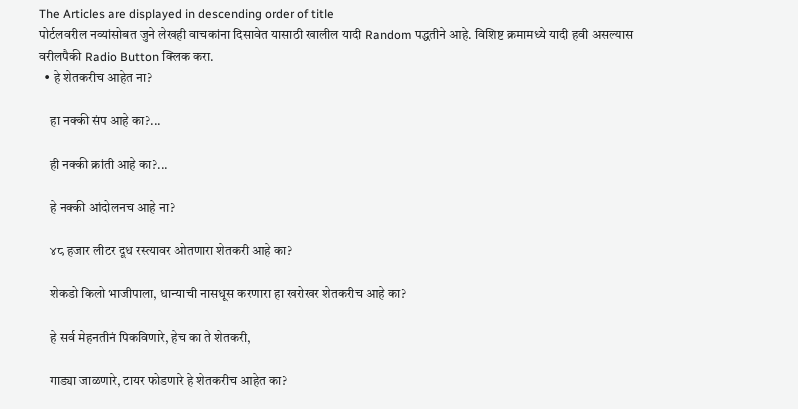The Articles are displayed in descending order of title
पोर्टलवरील नव्यांसोबत जुने लेखही वाचकांना दिसावेत यासाठी खालील यादी Random पद्धतीने आहे. विशिष्ट क्रमामध्ये यादी हवी असल्यास वरीलपैकी Radio Button क्लिक करा.
  • हे शेतकरीच आहेत ना?

    हा नक्की संप आहे का?...

    ही नक्की क्रांती आहे का?...

    हे नक्की आंदोलनच आहे ना?

    ४८ हजार लीटर दूध रस्त्यावर ओतणारा शेतकरी आहे का?

    शेकडो किलो भाजीपाला, धान्याची नासधूस करणारा हा खरोखर शेतकरीच आहे का?

    हे सर्व मेहनतीनं पिकविणारे, हेच का ते शेतकरी,

    गाड्या जाळणारे, टायर फोडणारे हे शेतकरीच आहेत का?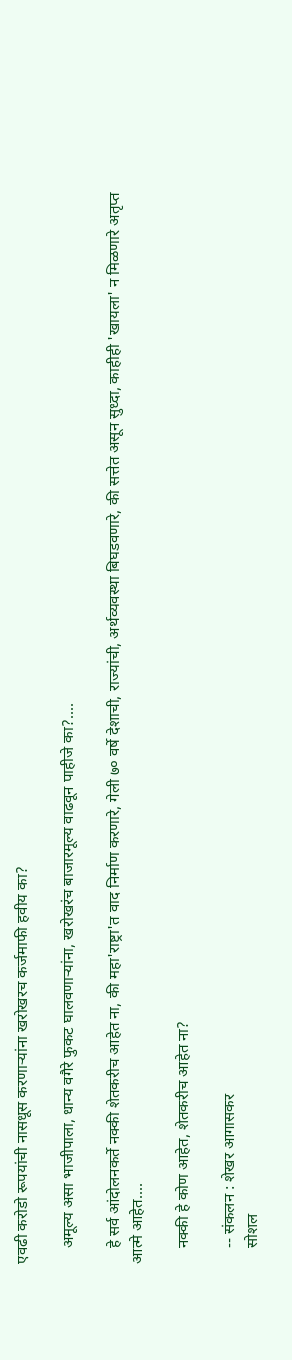एवढी करोडो रूपयांची नासधूस करणाऱ्यांना खरोखरच कर्जमाफी हवीय का?

    अमूल्य असा भाजीपाला, धान्य वगैरे फुकट घालवणाऱ्यांना, खरोखरंच बाजारमूल्य वाढवून पाहीजे का?....

    हे सर्व आंदोलनकर्ते नक्की शेतकरीच आहेत ना, की महा'राष्ट्रा'त वाद निर्माण करणारे, गेली ७० वर्षे देशाची, राज्यांची, अर्थव्यवस्था बिघडवणारे, की सत्तेत असून सुध्दा, काहीही 'खायला' न मिळणारे अतृप्त आत्मे आहेत....

    नक्की हे कोण आहेत, शेतकरीच आहेत ना?

    -- संकलन : शेखर आगासकर
    सोशल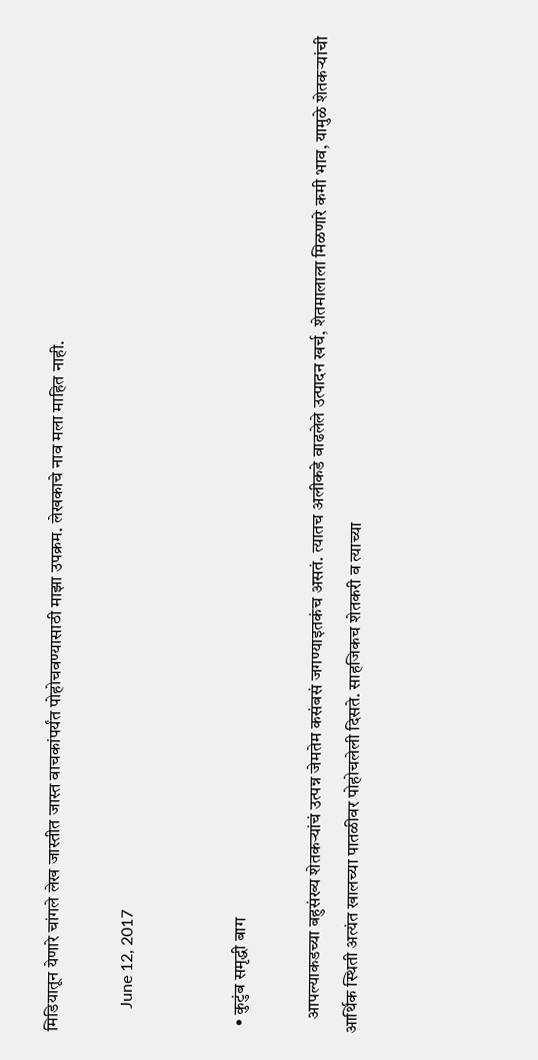मिडियातून येणारे चांगले लेख जास्तीत जास्त वाचकांपर्यंत पोहोचवण्यासाठी माझा उपक्रम. लेखकाचे नाव मला माहित नाही.

      June 12, 2017


  • कुटुंब समृद्धी बाग

    आपल्याकडच्या बहुसंख्य शेतकऱ्यांचं उत्पन्न जेमतेम कसंबसं जगण्याइतकंच असतं. त्यातच अलीकडे वाढलेले उत्पादन खर्च, शेतमालाला मिळणारे कमी भाव, यामुळे शेतकऱ्यांची आर्थिक स्थिती अत्यंत खालच्या पातळीवर पोहोचलेली दिसते. साहजिकच शेतकरी व त्याच्या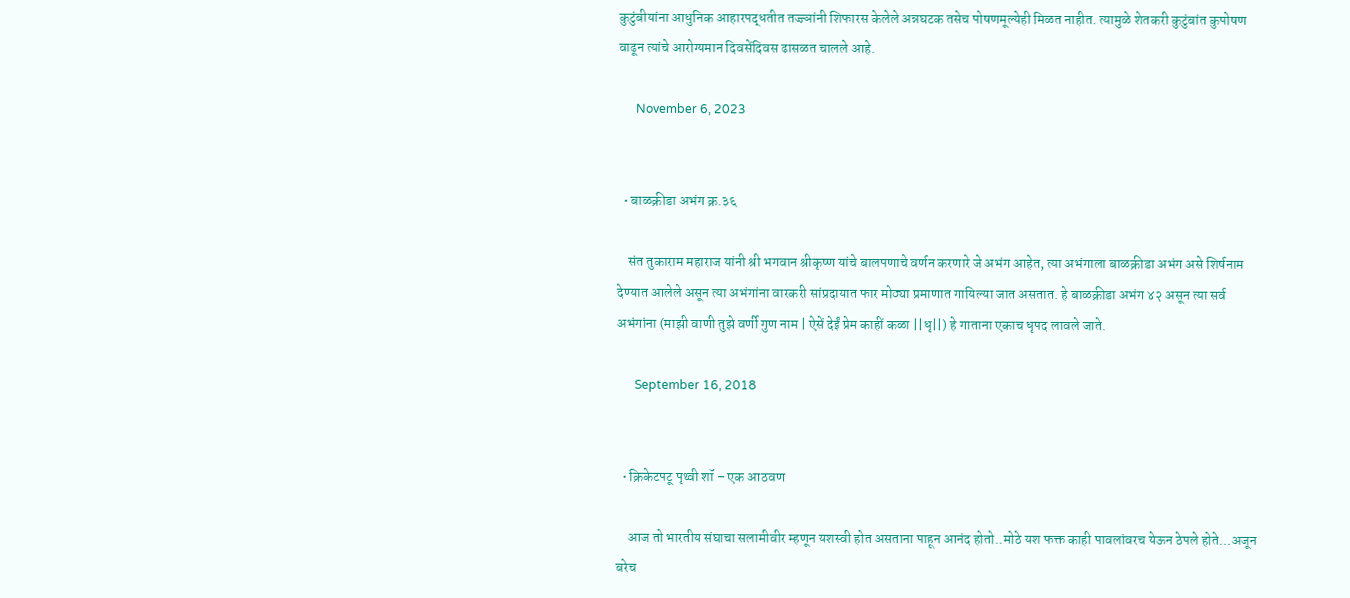कुटुंबीयांना आधुनिक आहारपद्धतीत तज्ज्ञांनी शिफारस केलेले अन्नघटक तसेच पोषणमूल्येही मिळत नाहीत. त्यामुळे शेतकरी कुटुंबांत कुपोषण वाढून त्यांचे आरोग्यमान दिवसेंदिवस ढासळत चालले आहे.

      November 6, 2023


  • बाळक्रीडा अभंग क्र.३६

    संत तुकाराम महाराज यांनी श्री भगवान श्रीकृष्ण यांचे बालपणाचे वर्णन करणारे जे अभंग आहेत, त्या अभंगाला बाळक्रीडा अभंग असे शिर्षनाम देण्यात आलेले असून त्या अभंगांना वारकरी सांप्रदायात फार मोठ्या प्रमाणात गायिल्या जात असतात. हे बाळक्रीडा अभंग ४२ असून त्या सर्व अभंगांना (माझी वाणी तुझे वर्णी गुण नाम | ऐसें देईं प्रेम काहीं कळा ||धृ||) हे गाताना एकाच धृपद लावले जाते.

      September 16, 2018


  • क्रिकेटपटू पृथ्वी शॉ – एक आठवण

    आज तो भारतीय संघाचा सलामीवीर म्हणून यशस्वी होत असताना पाहून आनंद होतो..मोठे यश फक्त काही पावलांवरच येऊन ठेपले होते…अजून बरेच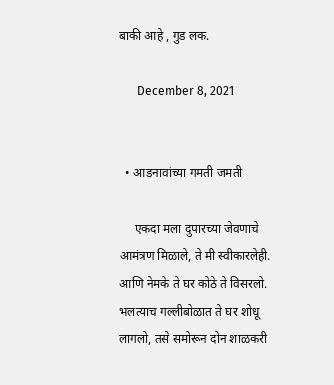बाकी आहे , गुड लक.

      December 8, 2021


  • आडनावांच्या गमती जमती

     एकदा मला दुपारच्या जेवणाचे आमंत्रण मिळाले, ते मी स्वीकारलेही. आणि नेमके ते घर कोठे ते विसरलो. भलत्याच गल्लीबोळात ते घर शोधू लागलो, तसे समोरून दोन शाळकरी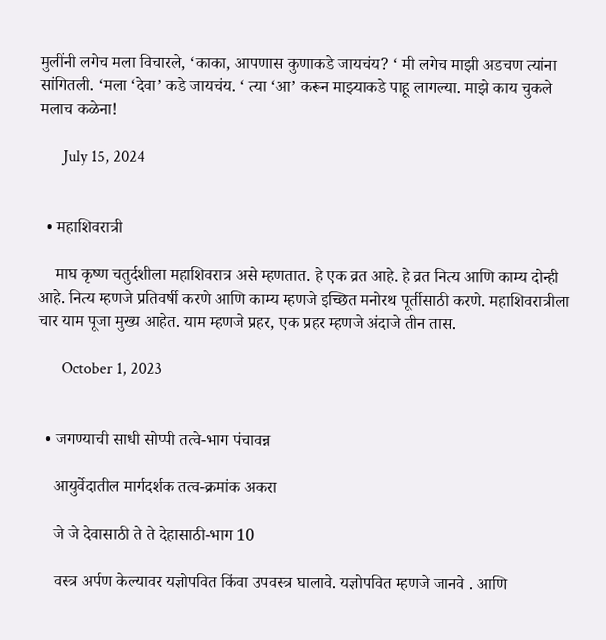मुलींनी लगेच मला विचारले, ‘काका, आपणास कुणाकडे जायचंय? ‘ मी लगेच माझी अडचण त्यांना सांगितली. ‘मला ‘देवा’ कडे जायचंय. ‘ त्या ‘आ’ करून माझ्याकडे पाहू लागल्या. माझे काय चुकले मलाच कळेना!

      July 15, 2024


  • महाशिवरात्री

    माघ कृष्ण चतुर्दशीला महाशिवरात्र असे म्हणतात. हे एक व्रत आहे. हे व्रत नित्य आणि काम्य दोन्ही आहे. नित्य म्हणजे प्रतिवर्षी करणे आणि काम्य म्हणजे इच्छित मनोरथ पूर्तीसाठी करणे. महाशिवरात्रीला चार याम पूजा मुख्य आहेत. याम म्हणजे प्रहर, एक प्रहर म्हणजे अंदाजे तीन तास.

      October 1, 2023


  • जगण्याची साधी सोप्पी तत्वे-भाग पंचावन्न

    आयुर्वेदातील मार्गदर्शक तत्व-क्रमांक अकरा

    जे जे देवासाठी ते ते देहासाठी-भाग 10

    वस्त्र अर्पण केल्यावर यज्ञोपवित किंवा उपवस्त्र घालावे. यज्ञोपवित म्हणजे जानवे . आणि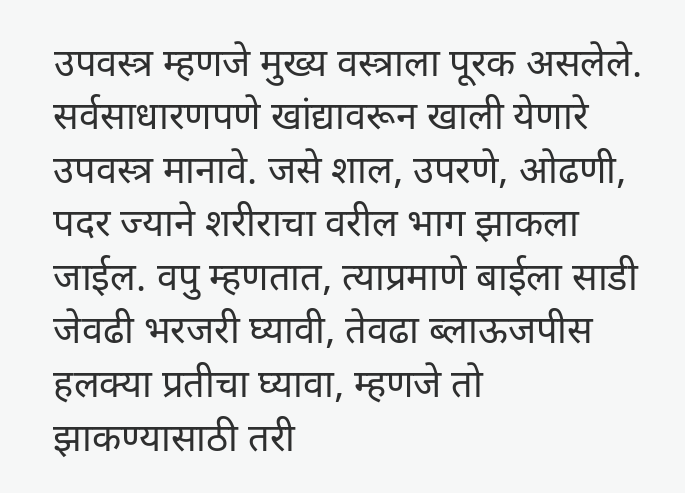उपवस्त्र म्हणजे मुख्य वस्त्राला पूरक असलेले. सर्वसाधारणपणे खांद्यावरून खाली येणारे उपवस्त्र मानावे. जसे शाल, उपरणे, ओढणी, पदर ज्याने शरीराचा वरील भाग झाकला जाईल. वपु म्हणतात, त्याप्रमाणे बाईला साडी जेवढी भरजरी घ्यावी, तेवढा ब्लाऊजपीस हलक्या प्रतीचा घ्यावा, म्हणजे तो झाकण्यासाठी तरी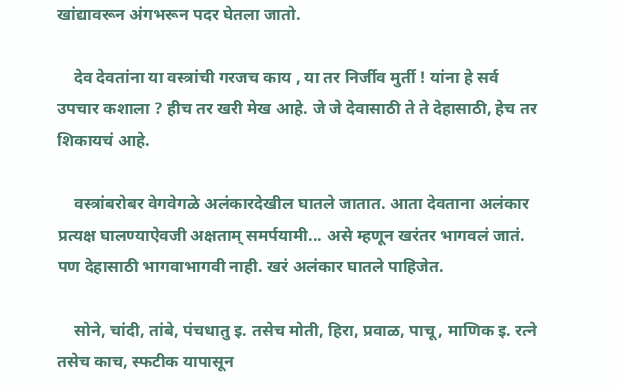खांद्यावरून अंगभरून पदर घेतला जातो.

    देव देवतांना या वस्त्रांची गरजच काय , या तर निर्जीव मुर्ती ! यांना हे सर्व उपचार कशाला ? हीच तर खरी मेख आहे. जे जे देवासाठी ते ते देहासाठी, हेच तर शिकायचं आहे.

    वस्त्रांबरोबर वेगवेगळे अलंकारदेखील घातले जातात. आता देवताना अलंकार प्रत्यक्ष घालण्याऐवजी अक्षताम् समर्पयामी... असे म्हणून खरंतर भागवलं जातं. पण देहासाठी भागवाभागवी नाही. खरं अलंकार घातले पाहिजेत.

    सोने, चांदी, तांबे, पंचधातु इ. तसेच मोती, हिरा, प्रवाळ, पाचू, माणिक इ. रत्ने तसेच काच, स्फटीक यापासून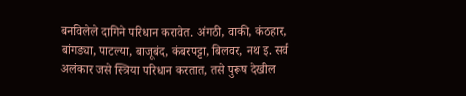बनविलेले दागिने परिधान करावेत. अंगठी, वाकी, कंठहार, बांगड्या, पाटल्या, बाजूबंद, कंबरपट्टा, बिलवर, नथ इ. सर्व अलंकार जसे स्त्रिया परिधान करतात, तसे पुरूष देखील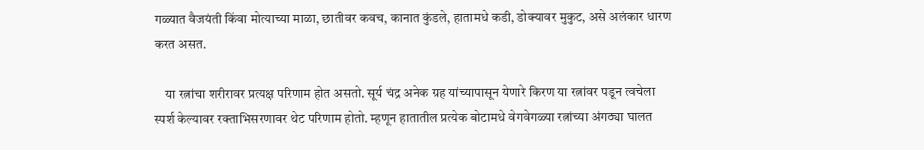गळ्यात वैजयंती किंवा मोत्याच्या माळा, छातीवर कवच, कानात कुंडले, हातामधे कडी, डोक्यावर मुकुट, असे अलंकार धारण करत असत.

    या रत्नांचा शरीरावर प्रत्यक्ष परिणाम होत असतो. सूर्य चंद्र अनेक ग्रह यांच्यापासून येणारे किरण या रत्नांवर पडून त्वचेला स्पर्श केल्यावर रक्ताभिसरणावर थेट परिणाम होतो. म्हणून हातातील प्रत्येक बोटामधे वेगवेगळ्या रत्नांच्या अंगठ्या घालत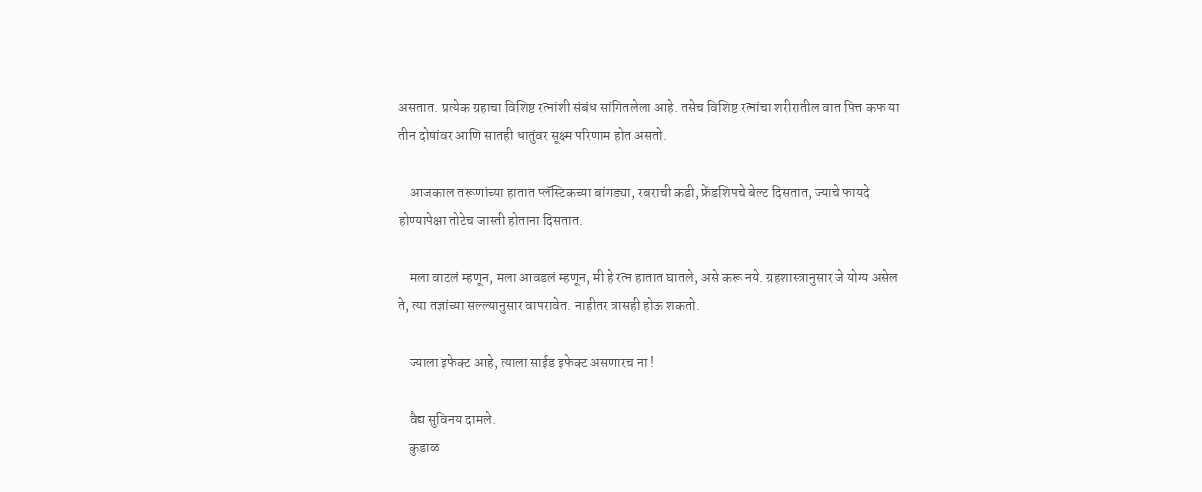असतात. प्रत्येक ग्रहाचा विशिष्ट रत्नांशी संबंध सांगितलेला आहे. तसेच विशिष्ट रत्नांचा शरीरातील वात पित्त कफ या तीन दोषांवर आणि सातही धातुंवर सूक्ष्म परिणाम होत असतो.

    आजकाल तरूणांच्या हातात प्लॅस्टिकच्या बांगड्या, रबराची कडी, फ्रेंडशिपचे बेल्ट दिसतात, ज्याचे फायदे होण्यापेक्षा तोटेच जास्ती होताना दिसतात.

    मला वाटलं म्हणून, मला आवडलं म्हणून, मी हे रत्न हातात घातले, असे करू नये. ग्रहशास्त्रानुसार जे योग्य असेल ते, त्या तज्ञांच्या सल्ल्यानुसार वापरावेत. नाहीतर त्रासही होऊ शकतो.

    ज्याला इफेक्ट आहे, त्याला साईड इफेक्ट असणारच ना !

    वैद्य सुविनय दामले.
    कुडाळ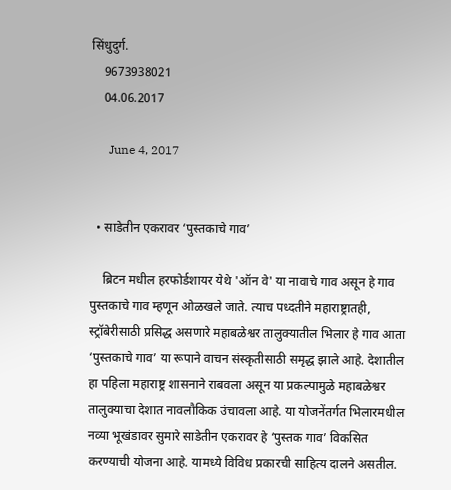सिंधुदुर्ग.
    9673938021
    04.06.2017

      June 4, 2017


  • साडेतीन एकरावर ‘पुस्तकाचे गाव’

    ब्रिटन मधील हरफोर्डशायर येथे 'ऑन वे' या नावाचे गाव असून हे गाव पुस्तकाचे गाव म्हणून ओळखले जाते. त्याच पध्दतीने महाराष्ट्रातही, स्ट्रॉबेरीसाठी प्रसिद्ध असणारे महाबळेश्वर तालुक्यातील भिलार हे गाव आता ‘पुस्तकाचे गाव’ या रूपाने वाचन संस्कृतीसाठी समृद्ध झाले आहे. देशातील हा पहिला महाराष्ट्र शासनाने राबवला असून या प्रकल्पामुळे महाबळेश्वर तालुक्याचा देशात नावलौकिक उंचावला आहे. या योजनेंतर्गत भिलारमधील नव्या भूखंडावर सुमारे साडेतीन एकरावर हे ‘पुस्तक गाव’ विकसित करण्याची योजना आहे. यामध्ये विविध प्रकारची साहित्य दालने असतील.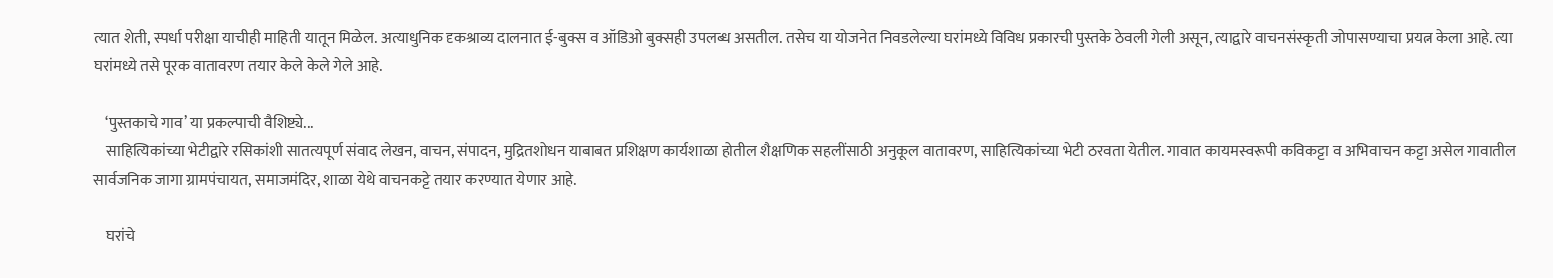त्यात शेती, स्पर्धा परीक्षा याचीही माहिती यातून मिळेल. अत्याधुनिक दृकश्राव्य दालनात ई-बुक्स व ऑडिओ बुक्सही उपलब्ध असतील. तसेच या योजनेत निवडलेल्या घरांमध्ये विविध प्रकारची पुस्तके ठेवली गेली असून, त्याद्वारे वाचनसंस्कृती जोपासण्याचा प्रयत्न केला आहे. त्या घरांमध्ये तसे पूरक वातावरण तयार केले केले गेले आहे.

    ‘पुस्तकाचे गाव’ या प्रकल्पाची वैशिष्ट्ये...
    साहित्यिकांच्या भेटीद्वारे रसिकांशी सातत्यपूर्ण संवाद लेखन, वाचन, संपादन, मुद्रितशोधन याबाबत प्रशिक्षण कार्यशाळा होतील शैक्षणिक सहलींसाठी अनुकूल वातावरण, साहित्यिकांच्या भेटी ठरवता येतील. गावात कायमस्वरूपी कविकट्टा व अभिवाचन कट्टा असेल गावातील सार्वजनिक जागा ग्रामपंचायत, समाजमंदिर, शाळा येथे वाचनकट्टे तयार करण्यात येणार आहे.

    घरांचे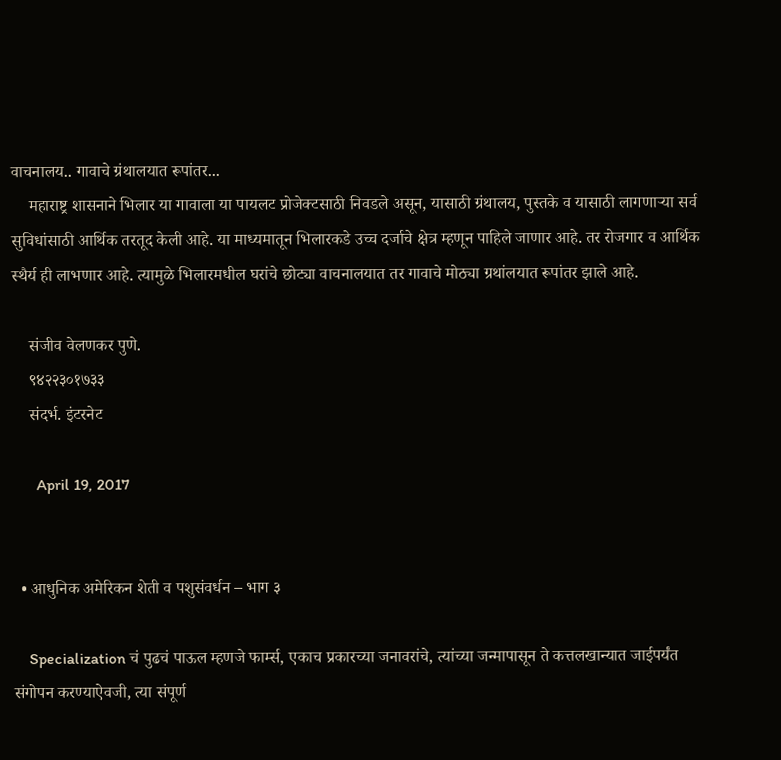वाचनालय.. गावाचे ग्रंथालयात रूपांतर...
    महाराष्ट्र शासनाने भिलार या गावाला या पायलट प्रोजेक्टसाठी निवडले असून, यासाठी ग्रंथालय, पुस्तके व यासाठी लागणाऱ्या सर्व सुविधांसाठी आर्थिक तरतूद केली आहे. या माध्यमातून भिलारकडे उच्च दर्जाचे क्षेत्र म्हणून पाहिले जाणार आहे. तर रोजगार व आर्थिक स्थैर्य ही लाभणार आहे. त्यामुळे भिलारमधील घरांचे छोट्या वाचनालयात तर गावाचे मोठ्या ग्रथांलयात रूपांतर झाले आहे.

    संजीव वेलणकर पुणे.
    ९४२२३०१७३३
    संदर्भ. इंटरनेट

      April 19, 2017


  • आधुनिक अमेरिकन शेती व पशुसंवर्धन – भाग ३

    Specialization चं पुढचं पाऊल म्हणजे फार्म्स, एकाच प्रकारच्या जनावरांचे, त्यांच्या जन्मापासून ते कत्तलखान्यात जाईपर्यंत संगोपन करण्याऐवजी, त्या संपूर्ण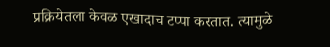प्रक्रियेतला केवळ एखादाच टप्पा करतात. त्यामुळे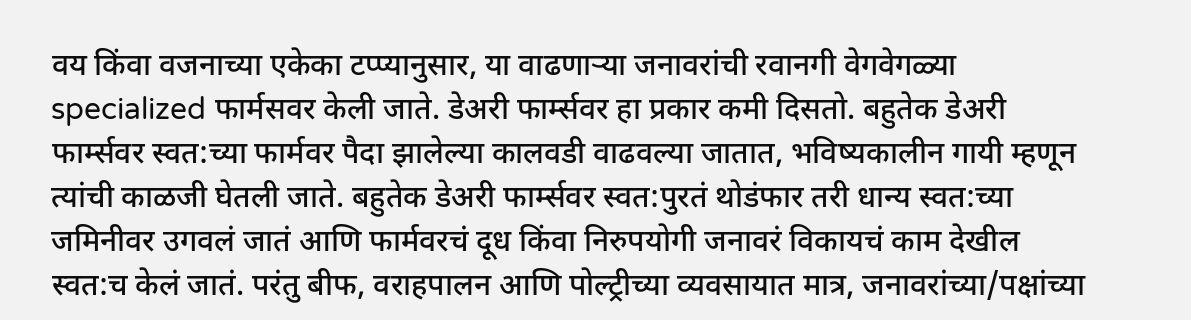वय किंवा वजनाच्या एकेका टप्प्यानुसार, या वाढणार्‍या जनावरांची रवानगी वेगवेगळ्या specialized फार्मसवर केली जाते. डेअरी फार्म्सवर हा प्रकार कमी दिसतो. बहुतेक डेअरी फार्म्सवर स्वत:च्या फार्मवर पैदा झालेल्या कालवडी वाढवल्या जातात, भविष्यकालीन गायी म्हणून त्यांची काळजी घेतली जाते. बहुतेक डेअरी फार्म्सवर स्वत:पुरतं थोडंफार तरी धान्य स्वत:च्या जमिनीवर उगवलं जातं आणि फार्मवरचं दूध किंवा निरुपयोगी जनावरं विकायचं काम देखील स्वत:च केलं जातं. परंतु बीफ, वराहपालन आणि पोल्ट्रीच्या व्यवसायात मात्र, जनावरांच्या/पक्षांच्या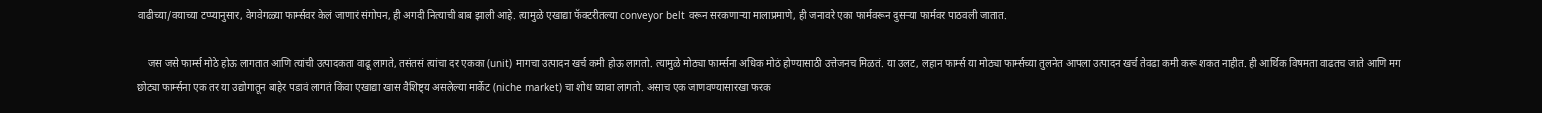वाढीच्या/वयाच्या टप्प्यानुसार, वेगवेगळ्या फार्म्सवर केलं जाणारं संगोपन, ही अगदी नित्याची बाब झाली आहे. त्यामुळे एखाद्या फॅक्टरीतल्या conveyor belt वरून सरकणार्‍या मालाप्रमाणे, ही जनावरे एका फार्मवरून दुसर्‍या फार्मवर पाठवली जातात.

    जस जसे फार्म्स मोठे होऊ लागतात आणि त्यांची उत्पादकता वाढू लागते, तसंतसं त्यांचा दर एकका (unit) मागचा उत्पादन खर्च कमी होऊ लागतो. त्यामुळे मोठ्या फार्म्सना अधिक मोठं होण्यासाठी उत्तेजनच मिळतं. या उलट, लहान फार्म्स या मोठ्या फार्म्सच्या तुलनेत आपला उत्पादन खर्च तेवढा कमी करू शकत नाहीत. ही आर्थिक विषमता वाढतच जाते आणि मग छोट्या फार्म्सना एक तर या उद्योगातून बाहेर पडावं लागतं किंवा एखाद्या खास वैशिष्ट्य असलेल्या मार्केट (niche market) चा शोध घ्यावा लागतो. असाच एक जाणवण्यासारखा फरक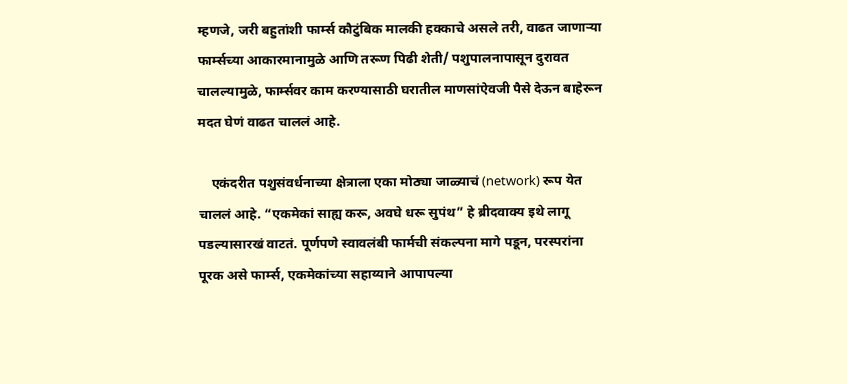म्हणजे, जरी बहुतांशी फार्म्स कौटुंबिक मालकी हक्काचे असले तरी, वाढत जाणार्‍या फार्म्सच्या आकारमानामुळे आणि तरूण पिढी शेती/ पशुपालनापासून दुरावत चालल्यामुळे, फार्म्सवर काम करण्यासाठी घरातील माणसांऐवजी पैसे देऊन बाहेरून मदत घेणं वाढत चाललं आहे.

    एकंदरीत पशुसंवर्धनाच्या क्षेत्राला एका मोठ्या जाळ्याचं (network) रूप येत चाललं आहे. “एकमेकां साह्य करू, अवघे धरू सुपंथ” हे ब्रीदवाक्य इथे लागू पडल्यासारखं वाटतं. पूर्णपणे स्वावलंबी फार्मची संकल्पना मागे पडून, परस्परांना पूरक असे फार्म्स, एकमेकांच्या सहाय्याने आपापल्या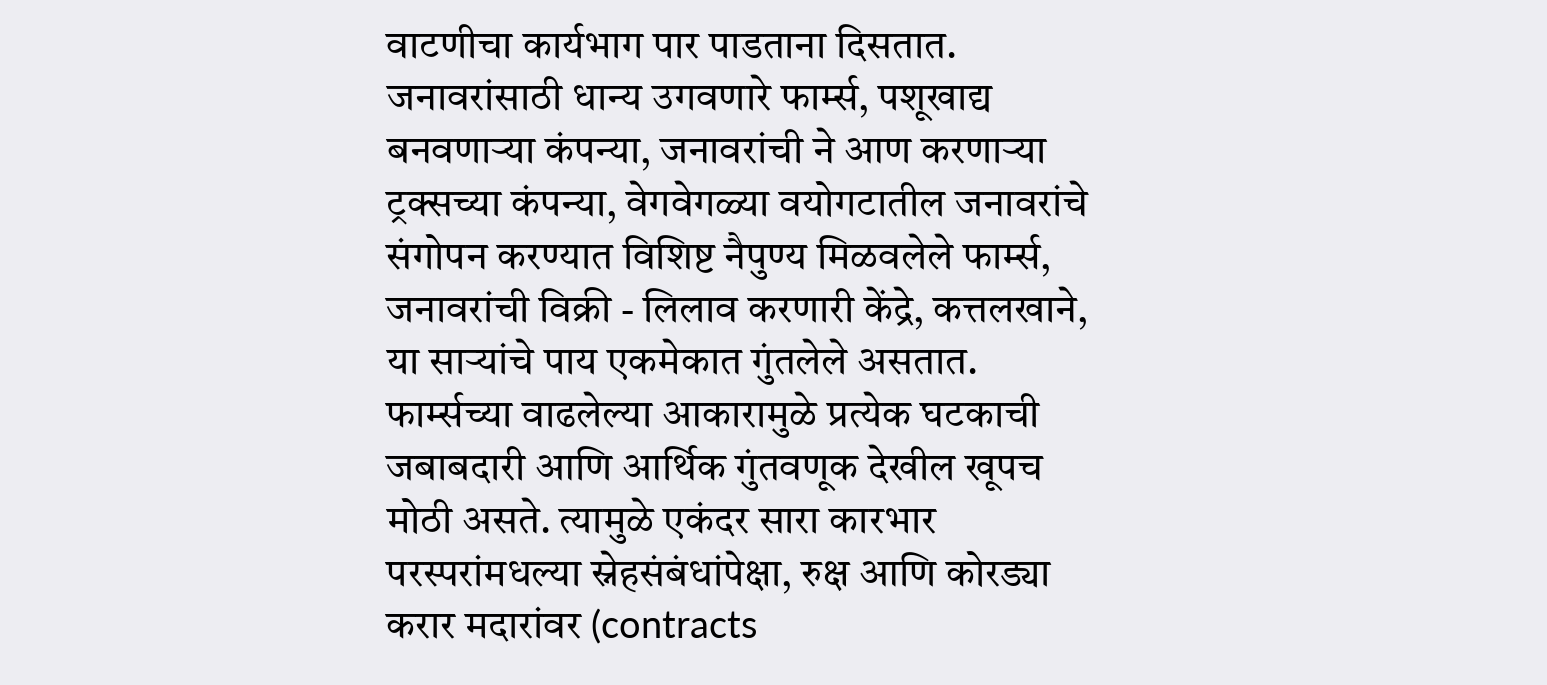वाटणीचा कार्यभाग पार पाडताना दिसतात. जनावरांसाठी धान्य उगवणारे फार्म्स, पशूखाद्य बनवणार्‍या कंपन्या, जनावरांची ने आण करणार्‍या ट्रक्सच्या कंपन्या, वेगवेगळ्या वयोगटातील जनावरांचे संगोपन करण्यात विशिष्ट नैपुण्य मिळवलेले फार्म्स, जनावरांची विक्री - लिलाव करणारी केंद्रे, कत्तलखाने, या सार्‍यांचे पाय एकमेकात गुंतलेले असतात. फार्म्सच्या वाढलेल्या आकारामुळे प्रत्येक घटकाची जबाबदारी आणि आर्थिक गुंतवणूक देखील खूपच मोठी असते. त्यामुळे एकंदर सारा कारभार परस्परांमधल्या स्नेहसंबंधांपेक्षा, रुक्ष आणि कोरड्या करार मदारांवर (contracts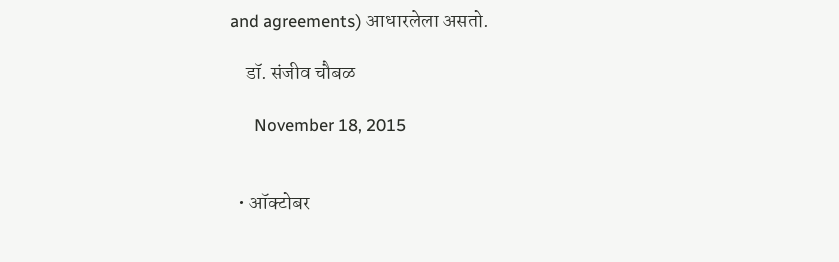and agreements) आधारलेला असतो.

    डॉ. संजीव चौबळ

      November 18, 2015


  • ऑक्टोबर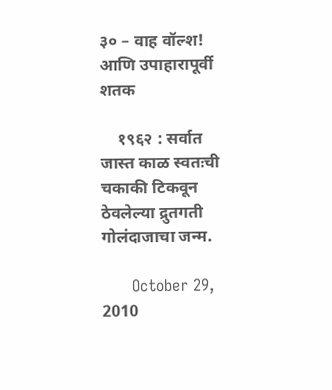३० – वाह वॉल्श! आणि उपाहारापूर्वी शतक

    १९६२ : सर्वात जास्त काळ स्वतःची चकाकी टिकवून ठेवलेल्या द्रुतगती गोलंदाजाचा जन्म.

      October 29, 2010